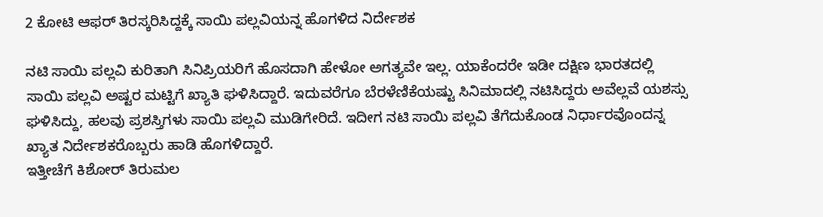2 ಕೋಟಿ ಆಫರ್ ತಿರಸ್ಕರಿಸಿದ್ದಕ್ಕೆ ಸಾಯಿ ಪಲ್ಲವಿಯನ್ನ ಹೊಗಳಿದ ನಿರ್ದೇಶಕ

ನಟಿ ಸಾಯಿ ಪಲ್ಲವಿ ಕುರಿತಾಗಿ ಸಿನಿಪ್ರಿಯರಿಗೆ ಹೊಸದಾಗಿ ಹೇಳೋ ಅಗತ್ಯವೇ ಇಲ್ಲ. ಯಾಕೆಂದರೇ ಇಡೀ ದಕ್ಷಿಣ ಭಾರತದಲ್ಲಿ ಸಾಯಿ ಪಲ್ಲವಿ ಅಷ್ಟರ ಮಟ್ಟಿಗೆ ಖ್ಯಾತಿ ಘಳಿಸಿದ್ದಾರೆ. ಇದುವರೆಗೂ ಬೆರಳೆಣಿಕೆಯಷ್ಟು ಸಿನಿಮಾದಲ್ಲಿ ನಟಿಸಿದ್ದರು ಅವೆಲ್ಲವೆ ಯಶಸ್ಸು ಘಳಿಸಿದ್ದು, ಹಲವು ಪ್ರಶಸ್ತಿಗಳು ಸಾಯಿ ಪಲ್ಲವಿ ಮುಡಿಗೇರಿದೆ. ಇದೀಗ ನಟಿ ಸಾಯಿ ಪಲ್ಲವಿ ತೆಗೆದುಕೊಂಡ ನಿರ್ಧಾರವೊಂದನ್ನ ಖ್ಯಾತ ನಿರ್ದೇಶಕರೊಬ್ಬರು ಹಾಡಿ ಹೊಗಳಿದ್ದಾರೆ.
ಇತ್ತೀಚೆಗೆ ಕಿಶೋರ್ ತಿರುಮಲ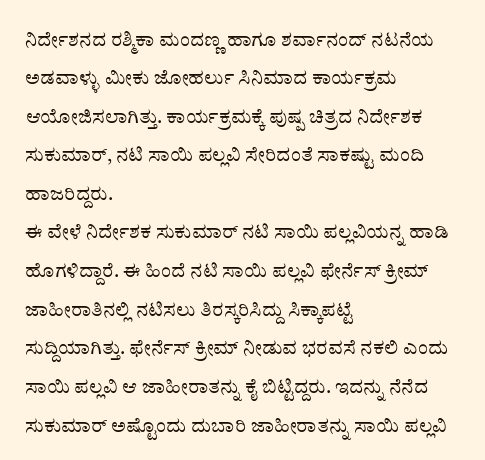ನಿರ್ದೇಶನದ ರಶ್ಮಿಕಾ ಮಂದಣ್ಣ ಹಾಗೂ ಶರ್ವಾನಂದ್ ನಟನೆಯ ಅಡವಾಳ್ಳು ಮೀಕು ಜೋಹರ್ಲು ಸಿನಿಮಾದ ಕಾರ್ಯಕ್ರಮ ಆಯೋಜಿಸಲಾಗಿತ್ತು. ಕಾರ್ಯಕ್ರಮಕ್ಕೆ ಪುಷ್ಪ ಚಿತ್ರದ ನಿರ್ದೇಶಕ ಸುಕುಮಾರ್, ನಟಿ ಸಾಯಿ ಪಲ್ಲವಿ ಸೇರಿದಂತೆ ಸಾಕಷ್ಟು ಮಂದಿ ಹಾಜರಿದ್ದರು.
ಈ ವೇಳೆ ನಿರ್ದೇಶಕ ಸುಕುಮಾರ್ ನಟಿ ಸಾಯಿ ಪಲ್ಲವಿಯನ್ನ ಹಾಡಿ ಹೊಗಳಿದ್ದಾರೆ. ಈ ಹಿಂದೆ ನಟಿ ಸಾಯಿ ಪಲ್ಲವಿ ಫೇರ್ನೆಸ್ ಕ್ರೀಮ್ ಜಾಹೀರಾತಿನಲ್ಲಿ ನಟಿಸಲು ತಿರಸ್ಕರಿಸಿದ್ದು ಸಿಕ್ಕಾಪಟ್ಟೆ ಸುದ್ದಿಯಾಗಿತ್ತು. ಫೇರ್ನೆಸ್ ಕ್ರೀಮ್ ನೀಡುವ ಭರವಸೆ ನಕಲಿ ಎಂದು ಸಾಯಿ ಪಲ್ಲವಿ ಆ ಜಾಹೀರಾತನ್ನು ಕೈ ಬಿಟ್ಟಿದ್ದರು. ಇದನ್ನು ನೆನೆದ ಸುಕುಮಾರ್ ಅಷ್ಟೊಂದು ದುಬಾರಿ ಜಾಹೀರಾತನ್ನು ಸಾಯಿ ಪಲ್ಲವಿ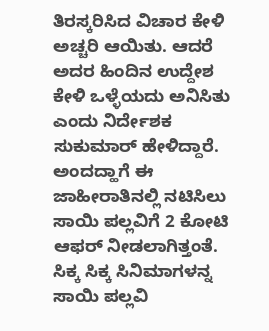ತಿರಸ್ಕರಿಸಿದ ವಿಚಾರ ಕೇಳಿ ಅಚ್ಚರಿ ಆಯಿತು. ಆದರೆ ಅದರ ಹಿಂದಿನ ಉದ್ದೇಶ ಕೇಳಿ ಒಳ್ಳೆಯದು ಅನಿಸಿತು ಎಂದು ನಿರ್ದೇಶಕ ಸುಕುಮಾರ್ ಹೇಳಿದ್ದಾರೆ. ಅಂದದ್ಹಾಗೆ ಈ ಜಾಹೀರಾತಿನಲ್ಲಿ ನಟಿಸಿಲು ಸಾಯಿ ಪಲ್ಲವಿಗೆ 2 ಕೋಟಿ ಆಫರ್ ನೀಡಲಾಗಿತ್ತಂತೆ.
ಸಿಕ್ಕ ಸಿಕ್ಕ ಸಿನಿಮಾಗಳನ್ನ ಸಾಯಿ ಪಲ್ಲವಿ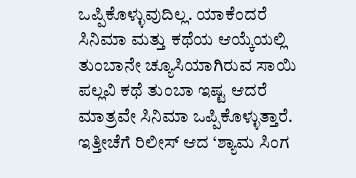ಒಪ್ಪಿಕೊಳ್ಳುವುದಿಲ್ಲ. ಯಾಕೆಂದರೆ ಸಿನಿಮಾ ಮತ್ತು ಕಥೆಯ ಆಯ್ಕೆಯಲ್ಲಿ ತುಂಬಾನೇ ಚ್ಯೂಸಿಯಾಗಿರುವ ಸಾಯಿ ಪಲ್ಲವಿ ಕಥೆ ತುಂಬಾ ಇಷ್ಟ ಆದರೆ ಮಾತ್ರವೇ ಸಿನಿಮಾ ಒಪ್ಪಿಕೊಳ್ಳುತ್ತಾರೆ. ಇತ್ತೀಚೆಗೆ ರಿಲೀಸ್ ಆದ ‘ಶ್ಯಾಮ ಸಿಂಗ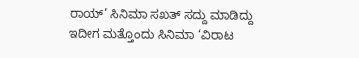ರಾಯ್’ ಸಿನಿಮಾ ಸಖತ್ ಸದ್ದು ಮಾಡಿದ್ದು ಇದೀಗ ಮತ್ತೊಂದು ಸಿನಿಮಾ ‘ವಿರಾಟ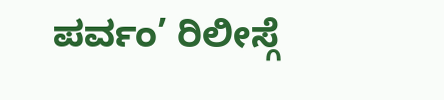ಪರ್ವಂ’ ರಿಲೀಸ್ಗೆ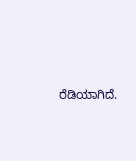ರೆಡಿಯಾಗಿದೆ.